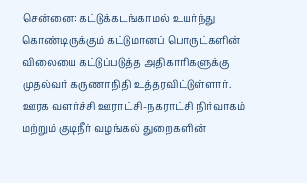சென்னை: கட்டுக்கடங்காமல் உயர்ந்து கொண்டிருக்கும் கட்டுமானப் பொருட்களின் விலையை கட்டுப்படுத்த அதிகாரிகளுக்கு முதல்வர் கருணாநிதி உத்தரவிட்டுள்ளார்.
ஊரக வளர்ச்சி ஊராட்சி-நகராட்சி நிர்வாகம் மற்றும் குடிநீர் வழங்கல் துறைகளின்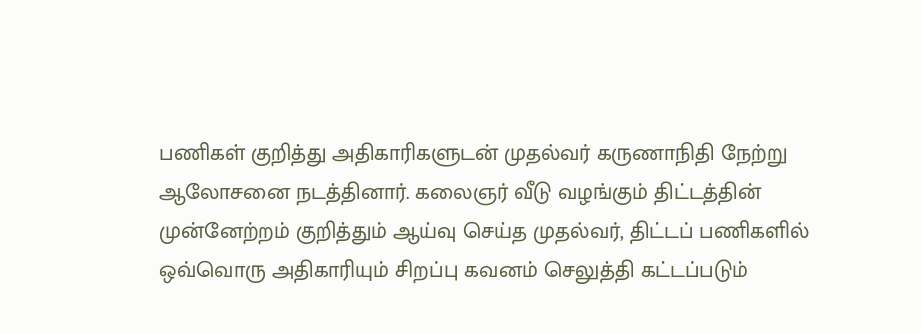பணிகள் குறித்து அதிகாரிகளுடன் முதல்வர் கருணாநிதி நேற்று ஆலோசனை நடத்தினார். கலைஞர் வீடு வழங்கும் திட்டத்தின் முன்னேற்றம் குறித்தும் ஆய்வு செய்த முதல்வர், திட்டப் பணிகளில் ஒவ்வொரு அதிகாரியும் சிறப்பு கவனம் செலுத்தி கட்டப்படும்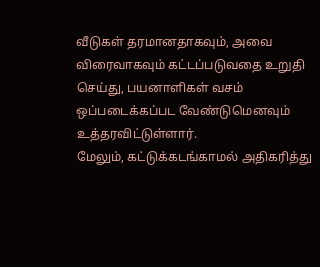வீடுகள் தரமானதாகவும், அவை விரைவாகவும் கட்டப்படுவதை உறுதி செய்து, பயனாளிகள் வசம் ஒப்படைக்கப்பட வேண்டுமெனவும் உத்தரவிட்டுள்ளார்.
மேலும், கட்டுக்கடங்காமல் அதிகரித்து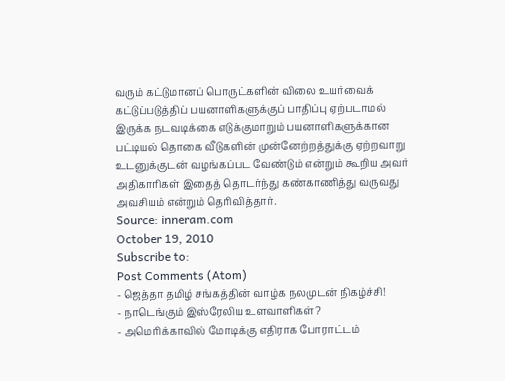வரும் கட்டுமானப் பொருட்களின் விலை உயர்வைக் கட்டுப்படுத்திப் பயனாளிகளுக்குப் பாதிப்பு ஏற்படாமல் இருக்க நடவடிக்கை எடுக்குமாறும் பயனாளிகளுக்கான பட்டியல் தொகை வீடுகளின் முன்னேற்றத்துக்கு ஏற்றவாறு உடனுக்குடன் வழங்கப்பட வேண்டும் என்றும் கூறிய அவர் அதிகாரிகள் இதைத் தொடர்ந்து கண்காணித்து வருவது அவசியம் என்றும் தெரிவித்தார்.
Source: inneram.com
October 19, 2010
Subscribe to:
Post Comments (Atom)
- ஜெத்தா தமிழ் சங்கத்தின் வாழ்க நலமுடன் நிகழ்ச்சி!
- நாடெங்கும் இஸ்ரேலிய உளவாளிகள்?
- அமெரிக்காவில் மோடிக்கு எதிராக போராட்டம்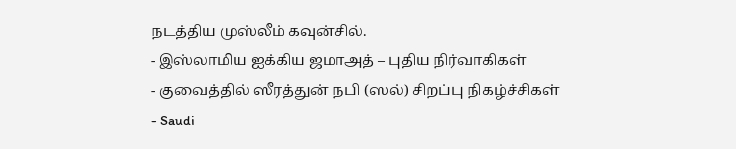நடத்திய முஸ்லீம் கவுன்சில்.
- இஸ்லாமிய ஐக்கிய ஜமாஅத் – புதிய நிர்வாகிகள்
- குவைத்தில் ஸீரத்துன் நபி (ஸல்) சிறப்பு நிகழ்ச்சிகள்
- Saudi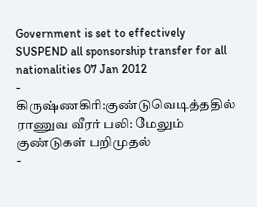Government is set to effectively SUSPEND all sponsorship transfer for all nationalities 07 Jan 2012
- கிருஷ்ணகிரி:குண்டுவெடித்ததில் ராணுவ வீரர் பலி: மேலும் குண்டுகள் பறிமுதல்
-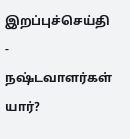இறப்புச்செய்தி
- நஷ்டவாளர்கள் யார்?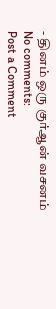- தினம் ஒரு குர்ஆன் வசனம்
No comments:
Post a Comment